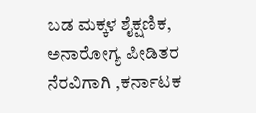ಬಡ ಮಕ್ಕಳ ಶೈಕ್ಷಣಿಕ, ಅನಾರೋಗ್ಯ ಪೀಡಿತರ ನೆರವಿಗಾಗಿ ,ಕರ್ನಾಟಕ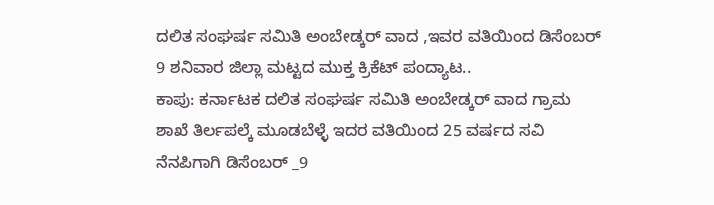ದಲಿತ ಸಂಘರ್ಷ ಸಮಿತಿ ಅಂಬೇಡ್ಕರ್ ವಾದ ,ಇವರ ವತಿಯಿಂದ ಡಿಸೆಂಬರ್ 9 ಶನಿವಾರ ಜಿಲ್ಲಾ ಮಟ್ಟದ ಮುಕ್ತ ಕ್ರಿಕೆಟ್ ಪಂದ್ಯಾಟ..
ಕಾಪು: ಕರ್ನಾಟಕ ದಲಿತ ಸಂಘರ್ಷ ಸಮಿತಿ ಅಂಬೇಡ್ಕರ್ ವಾದ ಗ್ರಾಮ ಶಾಖೆ ತಿರ್ಲಪಲ್ಕೆ ಮೂಡಬೆಳ್ಳೆ ಇದರ ವತಿಯಿಂದ 25 ವರ್ಷದ ಸವಿ ನೆನಪಿಗಾಗಿ ಡಿಸೆಂಬರ್ _9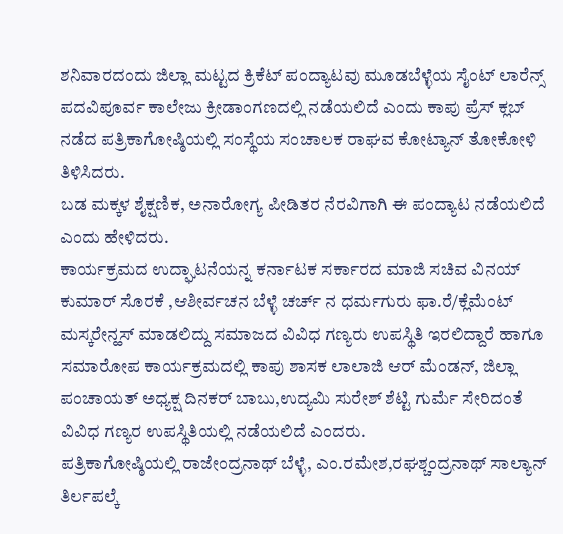ಶನಿವಾರದಂದು ಜಿಲ್ಲಾ ಮಟ್ಟದ ಕ್ರಿಕೆಟ್ ಪಂದ್ಯಾಟವು ಮೂಡಬೆಳ್ಳೆಯ ಸೈಂಟ್ ಲಾರೆನ್ಸ್ ಪದವಿಪೂರ್ವ ಕಾಲೇಜು ಕ್ರೀಡಾಂಗಣದಲ್ಲಿ ನಡೆಯಲಿದೆ ಎಂದು ಕಾಪು ಪ್ರೆಸ್ ಕ್ಲಬ್ ನಡೆದ ಪತ್ರಿಕಾಗೋಷ್ಠಿಯಲ್ಲಿ ಸಂಸ್ಥೆಯ ಸಂಚಾಲಕ ರಾಘವ ಕೋಟ್ಯಾನ್ ತೋಕೋಳಿ ತಿಳಿಸಿದರು.
ಬಡ ಮಕ್ಕಳ ಶೈಕ್ಷಣಿಕ, ಅನಾರೋಗ್ಯ ಪೀಡಿತರ ನೆರವಿಗಾಗಿ ಈ ಪಂದ್ಯಾಟ ನಡೆಯಲಿದೆ ಎಂದು ಹೇಳಿದರು.
ಕಾರ್ಯಕ್ರಮದ ಉದ್ಘಾಟನೆಯನ್ನ ಕರ್ನಾಟಕ ಸರ್ಕಾರದ ಮಾಜಿ ಸಚಿವ ವಿನಯ್ ಕುಮಾರ್ ಸೊರಕೆ ,ಆಶೀರ್ವಚನ ಬೆಳ್ಳೆ ಚರ್ಚ್ ನ ಧರ್ಮಗುರು ಫಾ.ರೆ/ಕ್ಲೆಮೆಂಟ್ ಮಸ್ಕರೇನ್ಹಸ್ ಮಾಡಲಿದ್ದು ಸಮಾಜದ ವಿವಿಧ ಗಣ್ಯರು ಉಪಸ್ಥಿತಿ ಇರಲಿದ್ದಾರೆ ಹಾಗೂ ಸಮಾರೋಪ ಕಾರ್ಯಕ್ರಮದಲ್ಲಿ ಕಾಪು ಶಾಸಕ ಲಾಲಾಜಿ ಆರ್ ಮೆಂಡನ್, ಜಿಲ್ಲಾ ಪಂಚಾಯತ್ ಅಧ್ಯಕ್ಷ ದಿನಕರ್ ಬಾಬು,ಉದ್ಯಮಿ ಸುರೇಶ್ ಶೆಟ್ಟಿ ಗುರ್ಮೆ ಸೇರಿದಂತೆ ವಿವಿಧ ಗಣ್ಯರ ಉಪಸ್ಥಿತಿಯಲ್ಲಿ ನಡೆಯಲಿದೆ ಎಂದರು.
ಪತ್ರಿಕಾಗೋಷ್ಠಿಯಲ್ಲಿ ರಾಜೇಂದ್ರನಾಥ್ ಬೆಳ್ಳೆ, ಎಂ.ರಮೇಶ,ರಘಶ್ಚಂದ್ರನಾಥ್ ಸಾಲ್ಯಾನ್ ತಿರ್ಲಪಲ್ಕೆ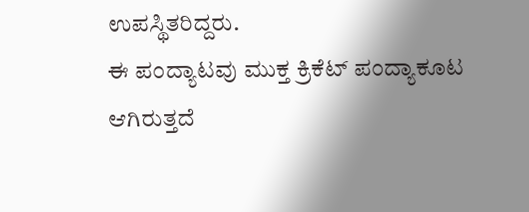ಉಪಸ್ಥಿತರಿದ್ದರು.
ಈ ಪಂದ್ಯಾಟವು ಮುಕ್ತ ಕ್ರಿಕೆಟ್ ಪಂದ್ಯಾಕೂಟ ಆಗಿರುತ್ತದೆ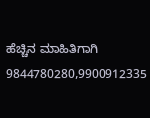ಹೆಚ್ಚಿನ ಮಾಹಿತಿಗಾಗಿ 9844780280,9900912335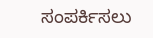ಸಂಪರ್ಕಿಸಲು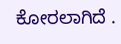ಕೋರಲಾಗಿದೆ .